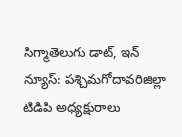సిగ్మాతెలుగు డాట్, ఇన్ న్యూస్: పశ్చిమగోదావరిజిల్లా టిడిపి అధ్యక్షురాలు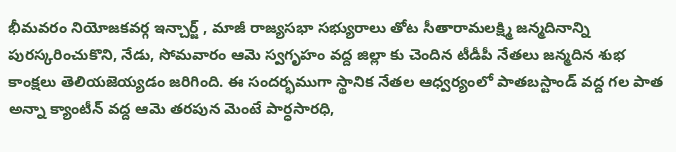భీమవరం నియోజకవర్గ ఇన్చార్జ్ , మాజీ రాజ్యసభా సభ్యురాలు తోట సీతారామలక్ష్మి జన్మదినాన్ని పురస్కరించుకొని, నేడు, సోమవారం ఆమె స్వగృహం వద్ద జిల్లా కు చెందిన టీడీపీ నేతలు జన్మదిన శుభ కాంక్షలు తెలియజెయ్యడం జరిగింది. ఈ సందర్భముగా స్థానిక నేతల ఆధ్వర్యంలో పాతబస్టాండ్ వద్ద గల పాత అన్నా క్యాంటీన్ వద్ద ఆమె తరపున మెంటే పార్ధసారధి,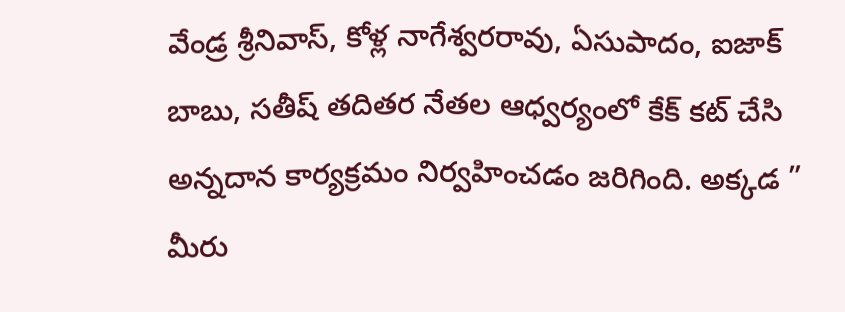వేండ్ర శ్రీనివాస్, కోళ్ల నాగేశ్వరరావు, ఏసుపాదం, ఐజాక్ బాబు, సతీష్ తదితర నేతల ఆధ్వర్యంలో కేక్ కట్ చేసి అన్నదాన కార్యక్రమం నిర్వహించడం జరిగింది. అక్కడ ” మీరు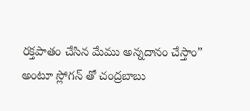రక్తపాతం చేసిన మేము అన్నదానం చేస్తాం” అంటూ స్లోగన్ తో చంద్రబాబు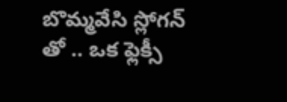బొమ్మవేసి స్లోగన్ తో .. ఒక ఫ్లెక్సీ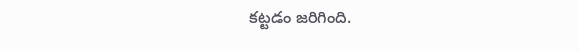కట్టడం జరిగింది.